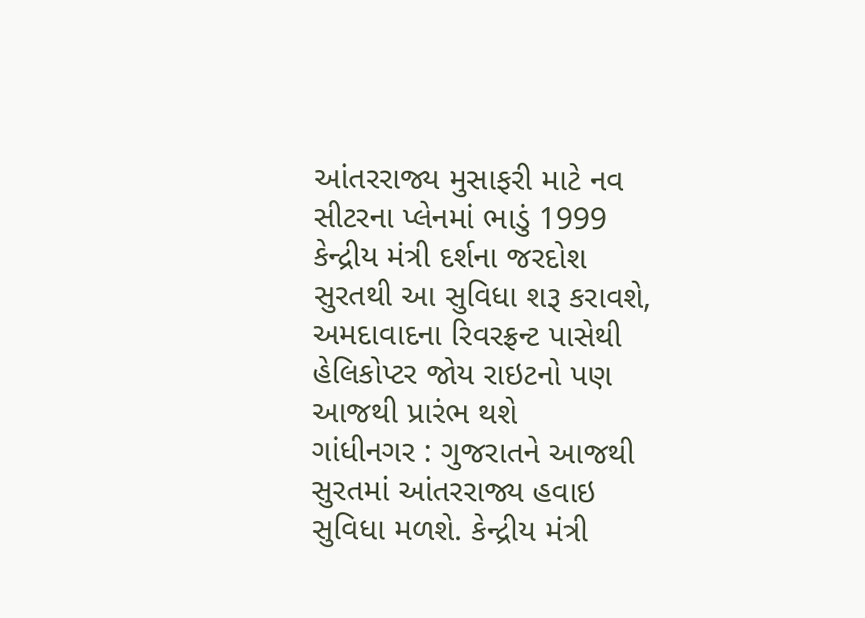આંતરરાજ્ય મુસાફરી માટે નવ સીટરના પ્લેનમાં ભાડું 1999
કેન્દ્રીય મંત્રી દર્શના જરદોશ સુરતથી આ સુવિધા શરૂ કરાવશે, અમદાવાદના રિવરફ્રન્ટ પાસેથી હેલિકોપ્ટર જોય રાઇટનો પણ આજથી પ્રારંભ થશે
ગાંધીનગર : ગુજરાતને આજથી સુરતમાં આંતરરાજ્ય હવાઇ સુવિધા મળશે. કેન્દ્રીય મંત્રી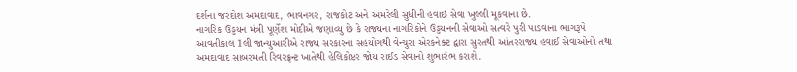દર્શના જરદોશ અમદાવાદ, ભાવનગર, રાજકોટ અને અમરેલી સુધીની હવાઇ સેવા ખુલ્લી મૂકવાના છે.
નાગરિક ઉડ્ડયન મંત્રી પૂર્ણેશ મોદીએ જણાવ્યુ છે કે રાજ્યના નાગરિકોને ઉડ્ડયનની સેવાઓ સત્વરે પુરી પાડવાના ભાગરૂપે આવતીકાલ 1લી જાન્યુઆરીએ રાજ્ય સરકારના સહયોગથી વેન્ચુરા એરકનેક્ટ દ્વારા સુરતથી આંતરરાજ્ય હવાઈ સેવાઓનો તથા અમદાવાદ સાબરમતી રિવરફ્રન્ટ ખાતેથી હેલિકોપ્ટર જોય રાઈડ સેવાનો શુભારંભ કરાશે.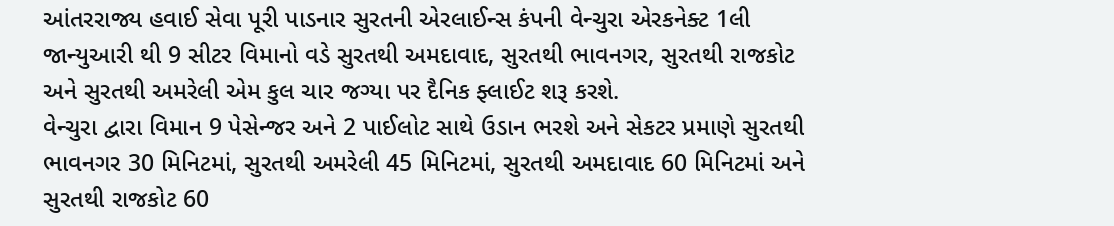આંતરરાજ્ય હવાઈ સેવા પૂરી પાડનાર સુરતની એરલાઈન્સ કંપની વેન્ચુરા એરકનેક્ટ 1લી જાન્યુઆરી થી 9 સીટર વિમાનો વડે સુરતથી અમદાવાદ, સુરતથી ભાવનગર, સુરતથી રાજકોટ અને સુરતથી અમરેલી એમ કુલ ચાર જગ્યા પર દૈનિક ફ્લાઈટ શરૂ કરશે.
વેન્ચુરા દ્વારા વિમાન 9 પેસેન્જર અને 2 પાઈલોટ સાથે ઉડાન ભરશે અને સેકટર પ્રમાણે સુરતથી ભાવનગર 30 મિનિટમાં, સુરતથી અમરેલી 45 મિનિટમાં, સુરતથી અમદાવાદ 60 મિનિટમાં અને સુરતથી રાજકોટ 60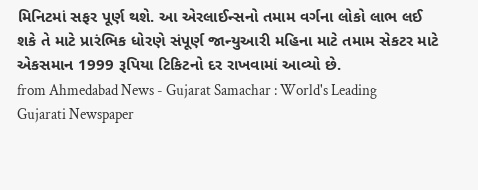મિનિટમાં સફર પૂર્ણ થશે. આ એરલાઈન્સનો તમામ વર્ગના લોકો લાભ લઈ શકે તે માટે પ્રારંભિક ધોરણે સંપૂર્ણ જાન્યુઆરી મહિના માટે તમામ સેકટર માટે એકસમાન 1999 રૂપિયા ટિકિટનો દર રાખવામાં આવ્યો છે.
from Ahmedabad News - Gujarat Samachar : World's Leading Gujarati Newspaper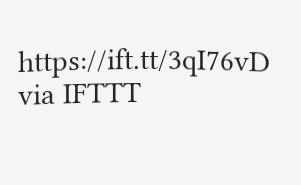https://ift.tt/3qI76vD
via IFTTT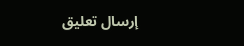إرسال تعليق